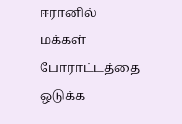ஈரானில் மக்கள் போராட்டத்தை ஒடுக்க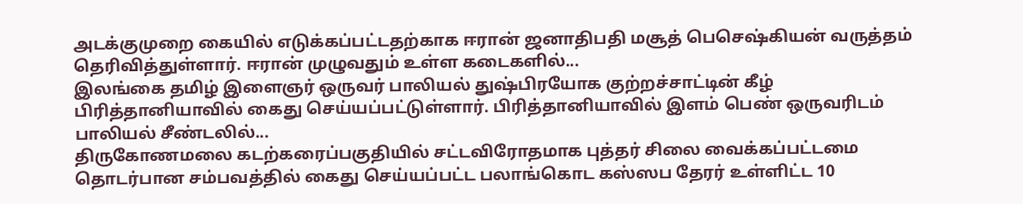அடக்குமுறை கையில் எடுக்கப்பட்டதற்காக ஈரான் ஜனாதிபதி மசூத் பெசெஷ்கியன் வருத்தம் தெரிவித்துள்ளார். ஈரான் முழுவதும் உள்ள கடைகளில்...
இலங்கை தமிழ் இளைஞர் ஒருவர் பாலியல் துஷ்பிரயோக குற்றச்சாட்டின் கீழ் பிரித்தானியாவில் கைது செய்யப்பட்டுள்ளார். பிரித்தானியாவில் இளம் பெண் ஒருவரிடம் பாலியல் சீண்டலில்...
திருகோணமலை கடற்கரைப்பகுதியில் சட்டவிரோதமாக புத்தர் சிலை வைக்கப்பட்டமை தொடர்பான சம்பவத்தில் கைது செய்யப்பட்ட பலாங்கொட கஸ்ஸப தேரர் உள்ளிட்ட 10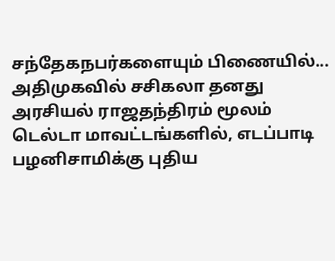சந்தேகநபர்களையும் பிணையில்...
அதிமுகவில் சசிகலா தனது அரசியல் ராஜதந்திரம் மூலம் டெல்டா மாவட்டங்களில், எடப்பாடி பழனிசாமிக்கு புதிய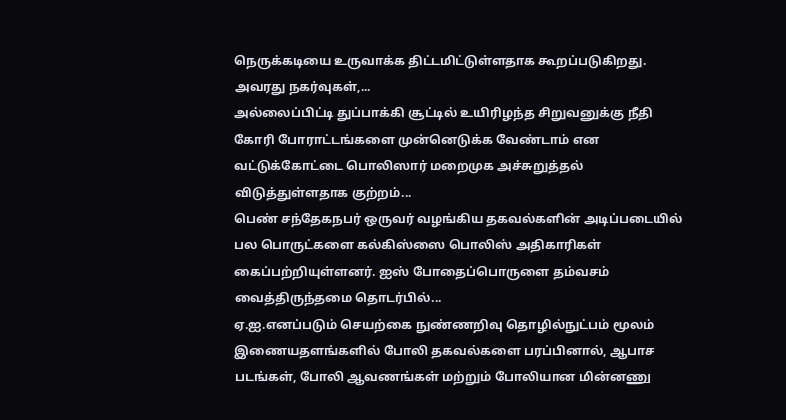நெருக்கடியை உருவாக்க திட்டமிட்டுள்ளதாக கூறப்படுகிறது. அவரது நகர்வுகள்,...
அல்லைப்பிட்டி துப்பாக்கி சூட்டில் உயிரிழந்த சிறுவனுக்கு நீதி கோரி போராட்டங்களை முன்னெடுக்க வேண்டாம் என வட்டுக்கோட்டை பொலிஸார் மறைமுக அச்சுறுத்தல் விடுத்துள்ளதாக குற்றம்...
பெண் சந்தேகநபர் ஒருவர் வழங்கிய தகவல்களின் அடிப்படையில் பல பொருட்களை கல்கிஸ்ஸை பொலிஸ் அதிகாரிகள் கைப்பற்றியுள்ளனர். ஐஸ் போதைப்பொருளை தம்வசம் வைத்திருந்தமை தொடர்பில்...
ஏ.ஐ.எனப்படும் செயற்கை நுண்ணறிவு தொழில்நுட்பம் மூலம் இணையதளங்களில் போலி தகவல்களை பரப்பினால், ஆபாச படங்கள், போலி ஆவணங்கள் மற்றும் போலியான மின்னணு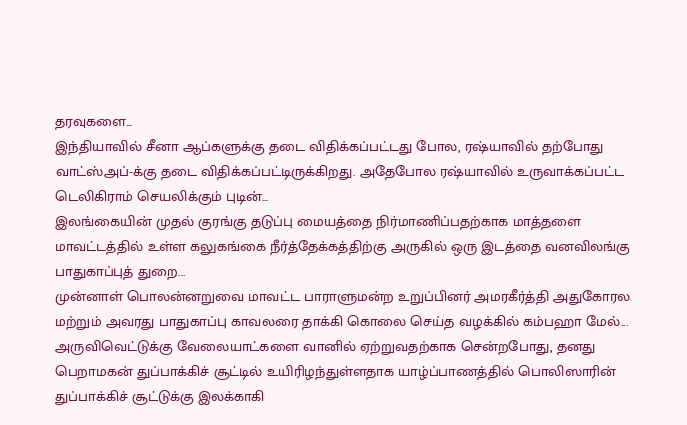தரவுகளை...
இந்தியாவில் சீனா ஆப்களுக்கு தடை விதிக்கப்பட்டது போல, ரஷ்யாவில் தற்போது வாட்ஸ்அப்-க்கு தடை விதிக்கப்பட்டிருக்கிறது. அதேபோல ரஷ்யாவில் உருவாக்கப்பட்ட டெலிகிராம் செயலிக்கும் புடின்...
இலங்கையின் முதல் குரங்கு தடுப்பு மையத்தை நிர்மாணிப்பதற்காக மாத்தளை மாவட்டத்தில் உள்ள கலுகங்கை நீர்த்தேக்கத்திற்கு அருகில் ஒரு இடத்தை வனவிலங்கு பாதுகாப்புத் துறை...
முன்னாள் பொலன்னறுவை மாவட்ட பாராளுமன்ற உறுப்பினர் அமரகீர்த்தி அதுகோரல மற்றும் அவரது பாதுகாப்பு காவலரை தாக்கி கொலை செய்த வழக்கில் கம்பஹா மேல்...
அருவிவெட்டுக்கு வேலையாட்களை வானில் ஏற்றுவதற்காக சென்றபோது, தனது பெறாமகன் துப்பாக்கிச் சூட்டில் உயிரிழந்துள்ளதாக யாழ்ப்பாணத்தில் பொலிஸாரின் துப்பாக்கிச் சூட்டுக்கு இலக்காகி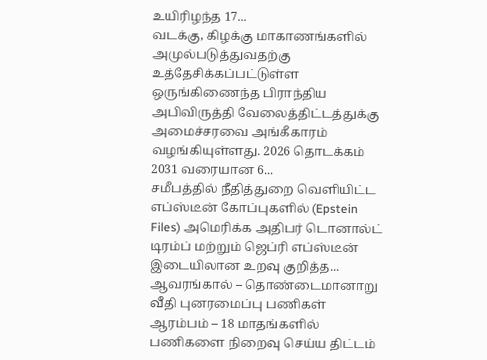உயிரிழந்த 17...
வடக்கு, கிழக்கு மாகாணங்களில் அமுல்படுத்துவதற்கு உத்தேசிக்கப்பட்டுள்ள ஒருங்கிணைந்த பிராந்திய அபிவிருத்தி வேலைத்திட்டத்துக்கு அமைச்சரவை அங்கீகாரம் வழங்கியுள்ளது. 2026 தொடக்கம் 2031 வரையான 6...
சமீபத்தில் நீதித்துறை வெளியிட்ட எப்ஸ்டீன் கோப்புகளில் (Epstein Files) அமெரிக்க அதிபர் டொனால்ட் டிரம்ப் மற்றும் ஜெப்ரி எப்ஸ்டீன் இடையிலான உறவு குறித்த...
ஆவரங்கால் – தொண்டைமானாறு வீதி புனரமைப்பு பணிகள் ஆரம்பம் – 18 மாதங்களில் பணிகளை நிறைவு செய்ய திட்டம்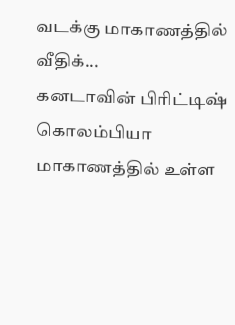வடக்கு மாகாணத்தில் வீதிக்...
கனடாவின் பிரிட்டிஷ் கொலம்பியா மாகாணத்தில் உள்ள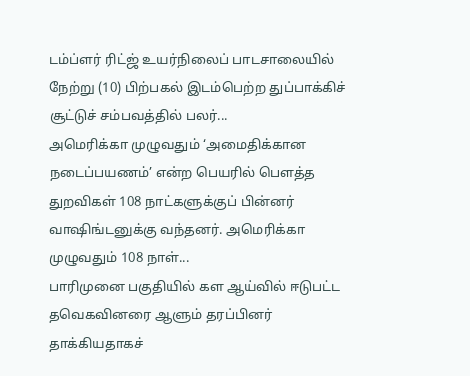டம்ப்ளர் ரிட்ஜ் உயர்நிலைப் பாடசாலையில் நேற்று (10) பிற்பகல் இடம்பெற்ற துப்பாக்கிச் சூட்டுச் சம்பவத்தில் பலர்...
அமெரிக்கா முழுவதும் ‘அமைதிக்கான நடைப்பயணம்’ என்ற பெயரில் பௌத்த துறவிகள் 108 நாட்களுக்குப் பின்னர் வாஷிங்டனுக்கு வந்தனர். அமெரிக்கா முழுவதும் 108 நாள்...
பாரிமுனை பகுதியில் கள ஆய்வில் ஈடுபட்ட தவெகவினரை ஆளும் தரப்பினர் தாக்கியதாகச்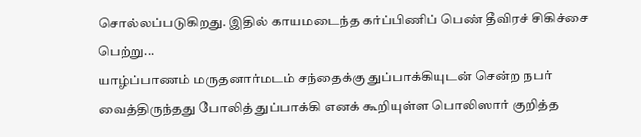சொல்லப்படுகிறது. இதில் காயமடைந்த கர்ப்பிணிப் பெண் தீவிரச் சிகிச்சை பெற்று...
யாழ்ப்பாணம் மருதனார்மடம் சந்தைக்கு துப்பாக்கியுடன் சென்ற நபர் வைத்திருந்தது போலித் துப்பாக்கி எனக் கூறியுள்ள பொலிஸார் குறித்த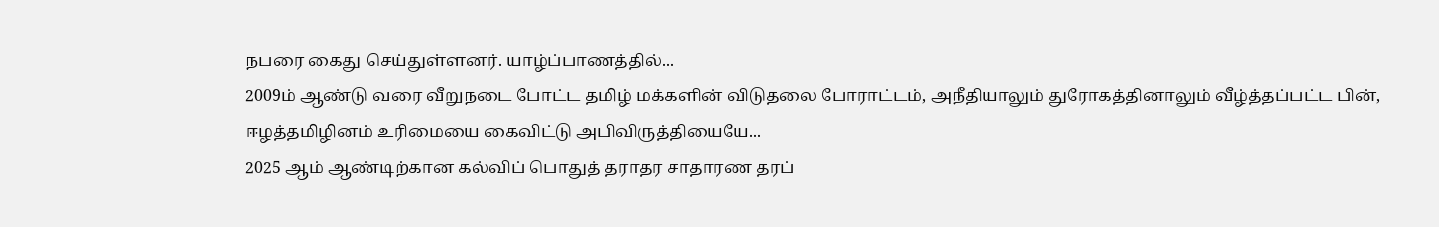நபரை கைது செய்துள்ளனர். யாழ்ப்பாணத்தில்...
2009ம் ஆண்டு வரை வீறுநடை போட்ட தமிழ் மக்களின் விடுதலை போராட்டம், அநீதியாலும் துரோகத்தினாலும் வீழ்த்தப்பட்ட பின், ஈழத்தமிழினம் உரிமையை கைவிட்டு அபிவிருத்தியையே...
2025 ஆம் ஆண்டிற்கான கல்விப் பொதுத் தராதர சாதாரண தரப்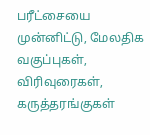பரீட்சையை முன்னிட்டு, மேலதிக வகுப்புகள், விரிவுரைகள், கருத்தரங்குகள்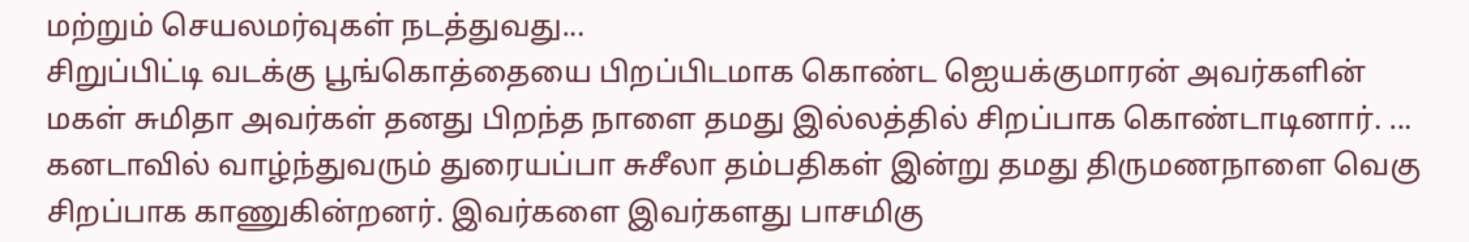மற்றும் செயலமர்வுகள் நடத்துவது...
சிறுப்பிட்டி வடக்கு பூங்கொத்தையை பிறப்பிடமாக கொண்ட ஐெயக்குமாரன் அவர்களின் மகள் சுமிதா அவர்கள் தனது பிறந்த நாளை தமது இல்லத்தில் சிறப்பாக கொண்டாடினார். ...
கனடாவில் வாழ்ந்துவரும் துரையப்பா சுசீலா தம்பதிகள் இன்று தமது திருமணநாளை வெகு சிறப்பாக காணுகின்றனர். இவர்களை இவர்களது பாசமிகு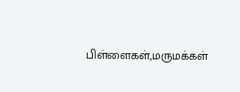பிள்ளைகள்,மருமக்கள்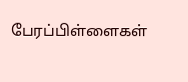பேரப்பிள்ளைகள்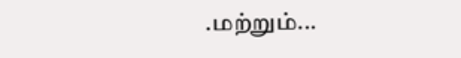.மற்றும்...